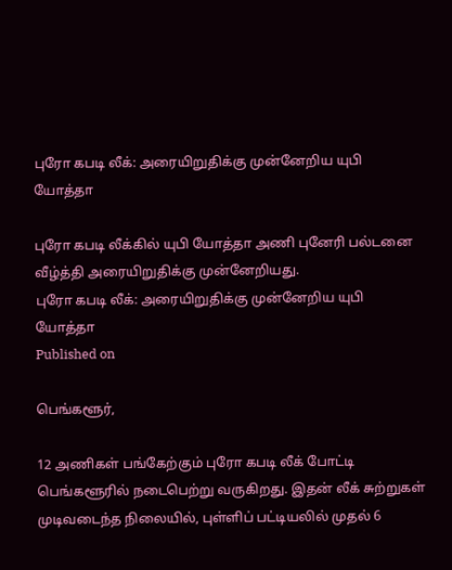புரோ கபடி லீக்: அரையிறுதிக்கு முன்னேறிய யுபி யோத்தா

புரோ கபடி லீக்கில் யுபி யோத்தா அணி புனேரி பல்டனை வீழ்த்தி அரையிறுதிக்கு முன்னேறியது.
புரோ கபடி லீக்: அரையிறுதிக்கு முன்னேறிய யுபி யோத்தா
Published on

பெங்களூர்,

12 அணிகள் பங்கேற்கும் புரோ கபடி லீக் போட்டி பெங்களூரில் நடைபெற்று வருகிறது. இதன் லீக் சுற்றுகள் முடிவடைந்த நிலையில், புள்ளிப் பட்டியலில் முதல் 6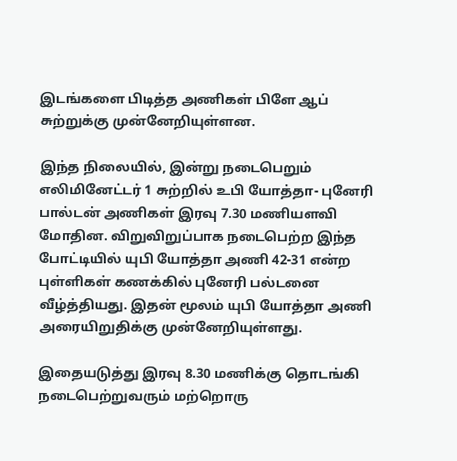இடங்களை பிடித்த அணிகள் பிளே ஆப் சுற்றுக்கு முன்னேறியுள்ளன.

இந்த நிலையில், இன்று நடைபெறும் எலிமினேட்டர் 1 சுற்றில் உபி யோத்தா- புனேரி பால்டன் அணிகள் இரவு 7.30 மணியளவி மோதின. விறுவிறுப்பாக நடைபெற்ற இந்த போட்டியில் யுபி யோத்தா அணி 42-31 என்ற புள்ளிகள் கணக்கில் புனேரி பல்டனை வீழ்த்தியது. இதன் மூலம் யுபி யோத்தா அணி அரையிறுதிக்கு முன்னேறியுள்ளது.

இதையடுத்து இரவு 8.30 மணிக்கு தொடங்கி நடைபெற்றுவரும் மற்றொரு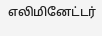எலிமினேட்டர்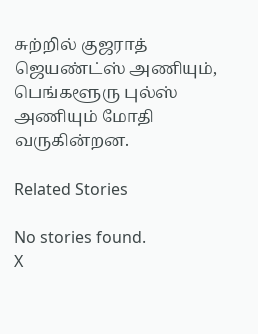சுற்றில் குஜராத் ஜெயண்ட்ஸ் அணியும், பெங்களூரு புல்ஸ் அணியும் மோதி வருகின்றன.

Related Stories

No stories found.
X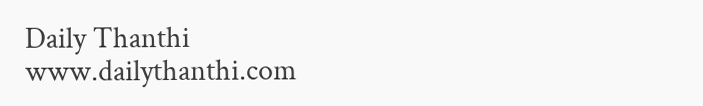Daily Thanthi
www.dailythanthi.com